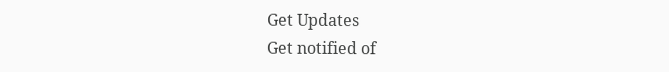Get Updates
Get notified of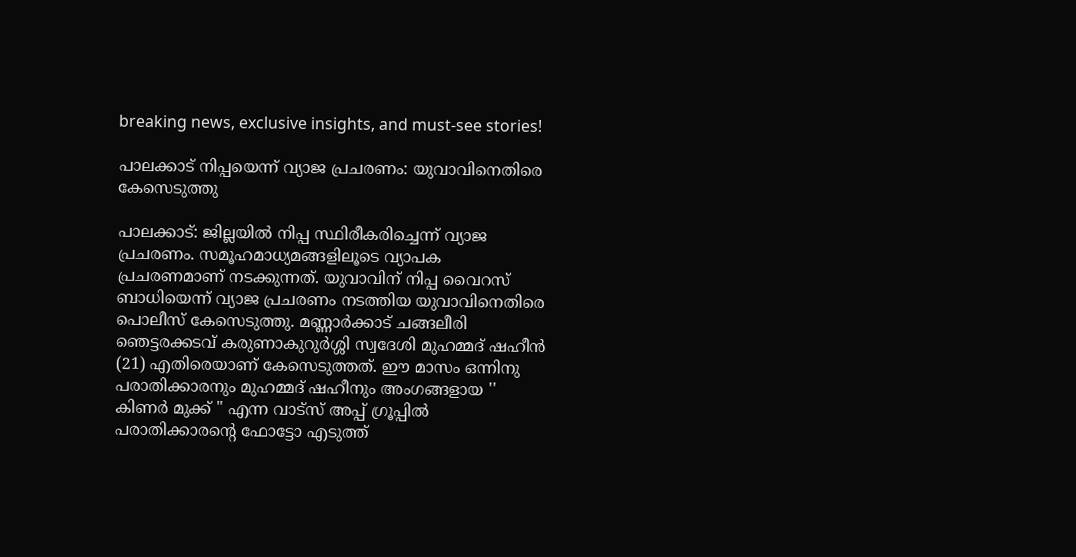breaking news, exclusive insights, and must-see stories!

പാലക്കാട് നിപ്പയെന്ന് വ്യാജ പ്രചരണം: യുവാവിനെതിരെ കേസെടുത്തു

പാലക്കാട‌്: ജില്ലയിൽ നിപ്പ സ്ഥിരീകരിച്ചെന്ന് വ്യാജ പ്രചരണം. സമൂഹമാധ്യമങ്ങളിലൂടെ വ്യാപക പ്രചരണമാണ് നടക്കുന്നത്. യുവാവിന് നിപ്പ വൈറസ് ബാധിയെന്ന് വ്യാജ പ്രചരണം നടത്തിയ യുവാവിനെതിരെ പൊലീസ് കേസെടുത്തു. മണ്ണാർക്കാട് ചങ്ങലീരി ഞെട്ടരക്കടവ് കരുണാകുറുർശ്ശി സ്വദേശി മുഹമ്മദ് ഷഹീൻ (21) എതിരെയാണ് കേസെടുത്തത്. ഈ മാസം ഒന്നിനു പരാതിക്കാരനും മുഹമ്മദ് ഷഹീനും അംഗങ്ങളായ '' കിണർ മുക്ക് " എന്ന വാട്സ് അപ്പ് ഗ്രൂപ്പിൽ പരാതിക്കാരന്റെ ഫോട്ടോ എടുത്ത്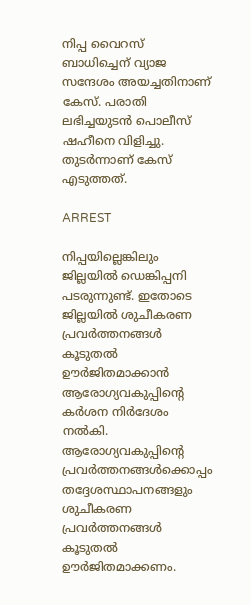നിപ്പ വൈറസ് ബാധിച്ചെന് വ്യാജ സന്ദേശം അയച്ചതിനാണ് കേസ്. പരാതി ലഭിച്ചയുടൻ പൊലീസ് ഷഹീനെ വിളിച്ചു. തുടർന്നാണ് കേസ് എടുത്തത്.

ARREST

നിപ്പയില്ലെങ്കിലും ജില്ലയിൽ ഡെങ്കിപ്പനി പടരുന്നുണ്ട്. ഇതോടെ ജില്ലയിൽ ശുചീകരണ പ്രവർത്തനങ്ങൾ കൂടുതൽ ഊർജിതമാക്കാൻ ആരോഗ്യവകുപ്പിന്റെ കർശന നിർദേശം നൽകി. ആരോഗ്യവകുപ്പിന്റെ പ്രവർത്തനങ്ങൾക്കൊപ്പം തദ്ദേശസ്ഥാപനങ്ങ‌ളും ശുചീകരണ പ്രവർത്തനങ്ങൾ കൂടുതൽ ഊർജിതമാക്കണം.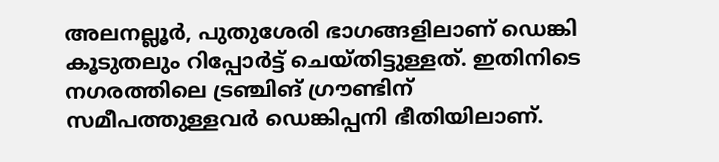അലനല്ലൂർ, പുതുശേരി ഭാഗങ്ങളിലാണ‌് ഡെങ്കി കൂടുതലും റിപ്പോർട്ട‌് ചെയ‌്തിട്ടുള്ളത‌്. ഇതിനിടെ നഗരത്തിലെ ട്രഞ്ചിങ് ഗ്രൗണ്ടിന‌് സമീപത്തുള്ളവർ ഡെങ്കിപ്പനി ഭീതിയിലാണ‌്.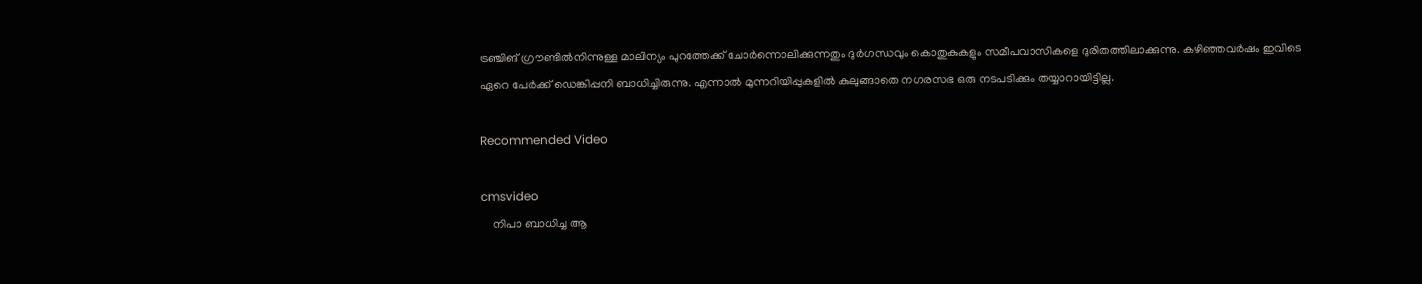ട്രഞ്ചിങ് ഗ്രൗണ്ടിൽനിന്നുള്ള മാലിന്യം പുറത്തേക്ക‌് ചോർന്നൊലിക്കുന്നതും ദുർഗന്ധവും കൊതുകുകളും സമീപവാസികളെ ദുരിതത്തിലാക്കുന്നു. കഴിഞ്ഞവർഷം ഇവിടെ ഏറെ പേർക്ക‌് ഡെങ്കിപ്പനി ബാധിച്ചിരുന്നു. എന്നാൽ മുന്നറിയിപ്പുകളിൽ കുലുങ്ങാതെ നഗരസഭ ഒരു നടപടിക്കും തയ്യാറായിട്ടില്ല.

Recommended Video

cmsvideo
    നിപാ ബാധിച്ച ആ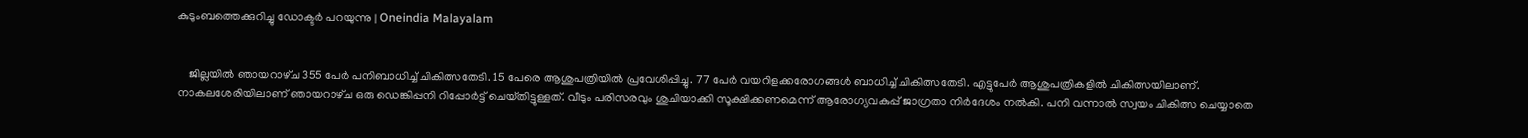കുടുംബത്തെക്കുറിച്ചു ഡോക്ടര്‍ പറയുന്നു | Oneindia Malayalam


    ജില്ലയിൽ ഞായറാഴ‌്ച 355 പേർ പനിബാധിച്ച‌് ചികിത്സതേടി. 15 പേരെ ആശുപത്രിയിൽ പ്രവേശിപ്പിച്ചു. 77 പേർ വയറിള‌ക്കരോഗങ്ങൾ ബാധിച്ച‌് ചികിത്സതേടി. എട്ടുപേർ ആശുപത്രികളിൽ ചികിത്സയിലാണ‌്. നാകലശേരിയിലാണ‌് ഞായറാ‌ഴ‌്ച ഒരു ഡെങ്കിപ്പനി റിപ്പോർട്ട‌് ചെയ‌്തിട്ടുള്ളത‌്. വീടും പരിസരവും ശുചിയാക്കി സൂക്ഷിക്കണമെന്ന‌് ആരോഗ്യവകുപ്പ‌് ജാഗ്രതാ നിർദേശം നൽകി. പനി വന്നാൽ സ്വയം ചികിത്സ ചെയ്യാതെ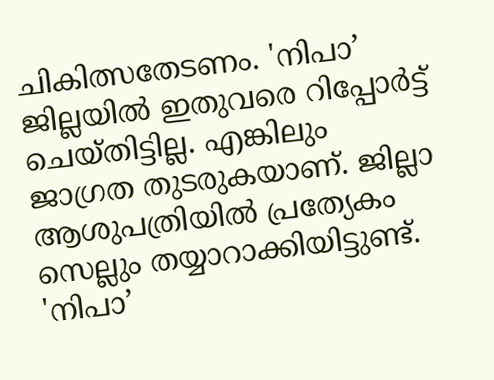ചികിത്സതേടണം. 'നിപാ’ ജില്ലയി‌ൽ ഇതുവരെ റിപ്പോർട്ട‌് ചെയ‌്തിട്ടില്ല. എങ്കിലും ജാഗ്രത തുടരുകയാണ‌്. ജില്ലാ ആശുപത്രിയിൽ പ്രത്യേകം സെല്ലും തയ്യാറാക്കിയിട്ടുണ്ട‌്. 'നിപാ’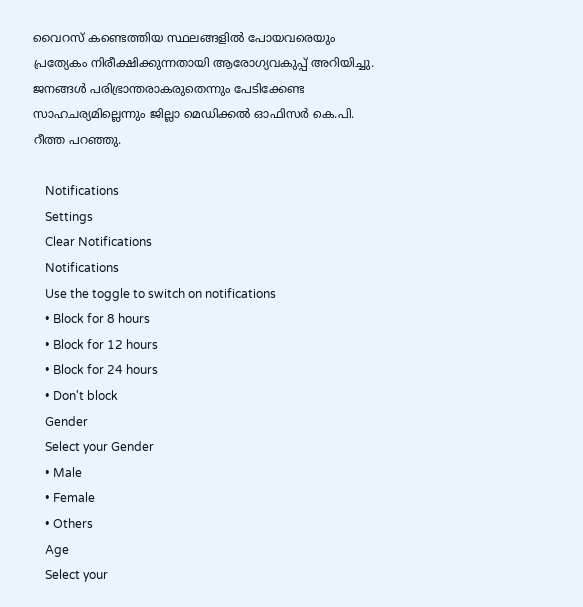വൈറസ‌് കണ്ടെത്തിയ സ്ഥലങ്ങളിൽ പോയവരെയും പ്രത്യേകം നിരീക്ഷിക്കുന്നതായി ആരോഗ്യവകുപ്പ‌് അറിയിച്ചു. ജനങ്ങൾ പരിഭ്രാന്തരാകരുതെന്നും പേടിക്കേണ്ട സാഹചര്യമില്ലെന്നും ജില്ലാ മെഡിക്കൽ ഓഫിസർ കെ.പി. റീത്ത പറഞ്ഞു.

    Notifications
    Settings
    Clear Notifications
    Notifications
    Use the toggle to switch on notifications
    • Block for 8 hours
    • Block for 12 hours
    • Block for 24 hours
    • Don't block
    Gender
    Select your Gender
    • Male
    • Female
    • Others
    Age
    Select your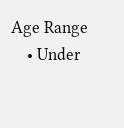Age Range
    • Under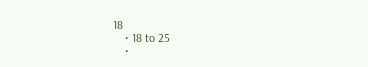18
    • 18 to 25
    •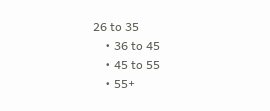26 to 35
    • 36 to 45
    • 45 to 55
    • 55+